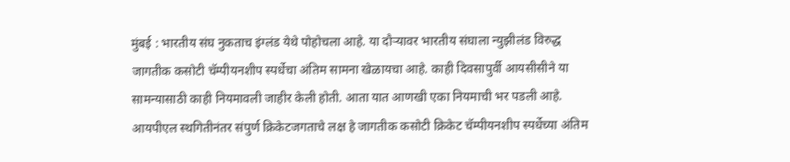मुंबई : भारतीय संघ नुकताच इंग्लंड येथे पोहोचला आहे. या दौऱ्यावर भारतीय संघाला न्युझीलंड विरुद्ध जागतीक कसोटी चॅम्पीयनशीप स्पर्धेचा अंतिम सामना खेळायचा आहे. काही दिवसापुर्वी आयसीसीने या सामन्यासाठी काही नियमावली जाहीर केली होती. आता यात आणखी एका नियमाची भर पडली आहे.
आयपीएल स्थगितीनंतर संपुर्ण क्रिकेटजगताचे लक्ष हे जागतीक कसोटी क्रिकेट चॅम्पीयनशीप स्पर्धेच्या अंतिम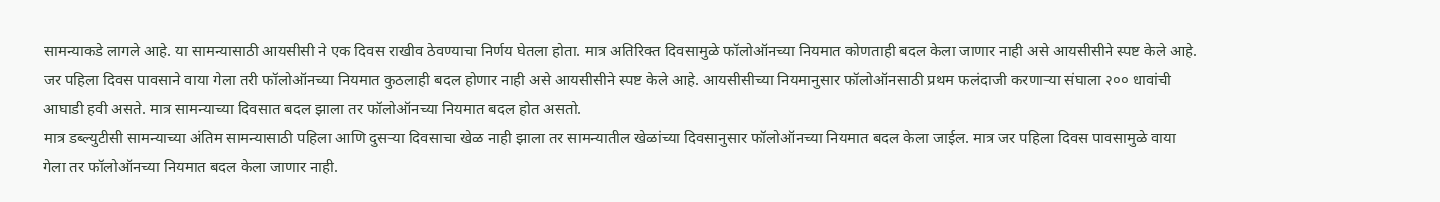सामन्याकडे लागले आहे. या सामन्यासाठी आयसीसी ने एक दिवस राखीव ठेवण्याचा निर्णय घेतला होता. मात्र अतिरिक्त दिवसामुळे फॉलोऑनच्या नियमात कोणताही बदल केला जाणार नाही असे आयसीसीने स्पष्ट केले आहे. जर पहिला दिवस पावसाने वाया गेला तरी फॉलोऑनच्या नियमात कुठलाही बदल होणार नाही असे आयसीसीने स्पष्ट केले आहे. आयसीसीच्या नियमानुसार फॉलोऑनसाठी प्रथम फलंदाजी करणाऱ्या संघाला २०० धावांची आघाडी हवी असते. मात्र सामन्याच्या दिवसात बदल झाला तर फॉलोऑनच्या नियमात बदल होत असतो.
मात्र डब्ल्युटीसी सामन्याच्या अंतिम सामन्यासाठी पहिला आणि दुसऱ्या दिवसाचा खेळ नाही झाला तर सामन्यातील खेळांच्या दिवसानुसार फॉलोऑनच्या नियमात बदल केला जाईल. मात्र जर पहिला दिवस पावसामुळे वाया गेला तर फॉलोऑनच्या नियमात बदल केला जाणार नाही.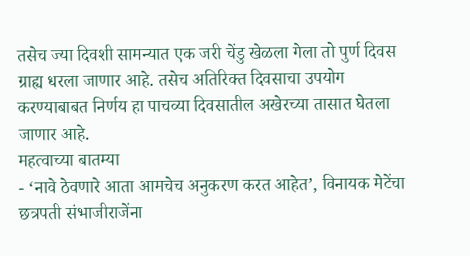तसेच ज्या दिवशी सामन्यात एक जरी चेंडु खेळला गेला तो पुर्ण दिवस ग्राह्य धरला जाणार आहे. तसेच अतिरिक्त दिवसाचा उपयोग करण्याबाबत निर्णय हा पाचव्या दिवसातील अखेरच्या तासात घेतला जाणार आहे.
महत्वाच्या बातम्या
- ‘नावे ठेवणारे आता आमचेच अनुकरण करत आहेत’, विनायक मेटेंचा छत्रपती संभाजीराजेंना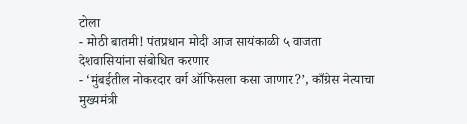टोला
- मोठी बातमी! पंतप्रधान मोदी आज सायंकाळी ५ वाजता देशवासियांना संबोधित करणार
- ‘मुंबईतील नोकरदार वर्ग ऑफिसला कसा जाणार?’, काँग्रेस नेत्याचा मुख्यमंत्री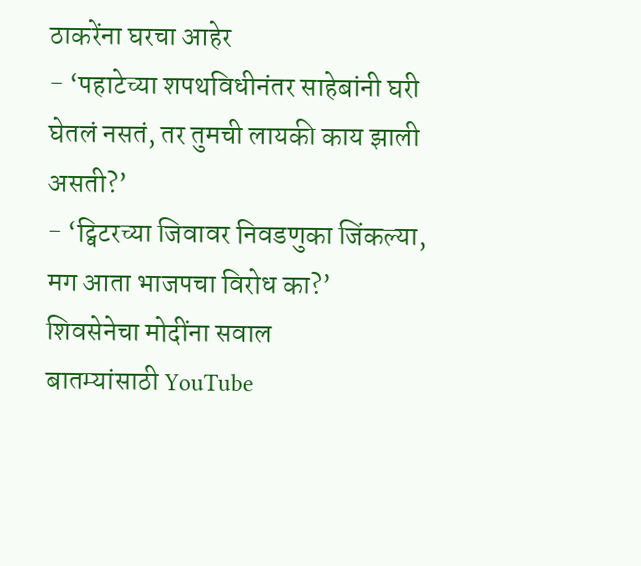ठाकरेंना घरचा आहेर
- ‘पहाटेच्या शपथविधीनंतर साहेबांनी घरी घेतलं नसतं, तर तुमची लायकी काय झाली असती?’
- ‘ट्विटरच्या जिवावर निवडणुका जिंकल्या, मग आता भाजपचा विरोध का?’ शिवसेनेचा मोदींना सवाल
बातम्यांसाठी YouTube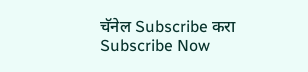चॅनेल Subscribe करा
Subscribe Now